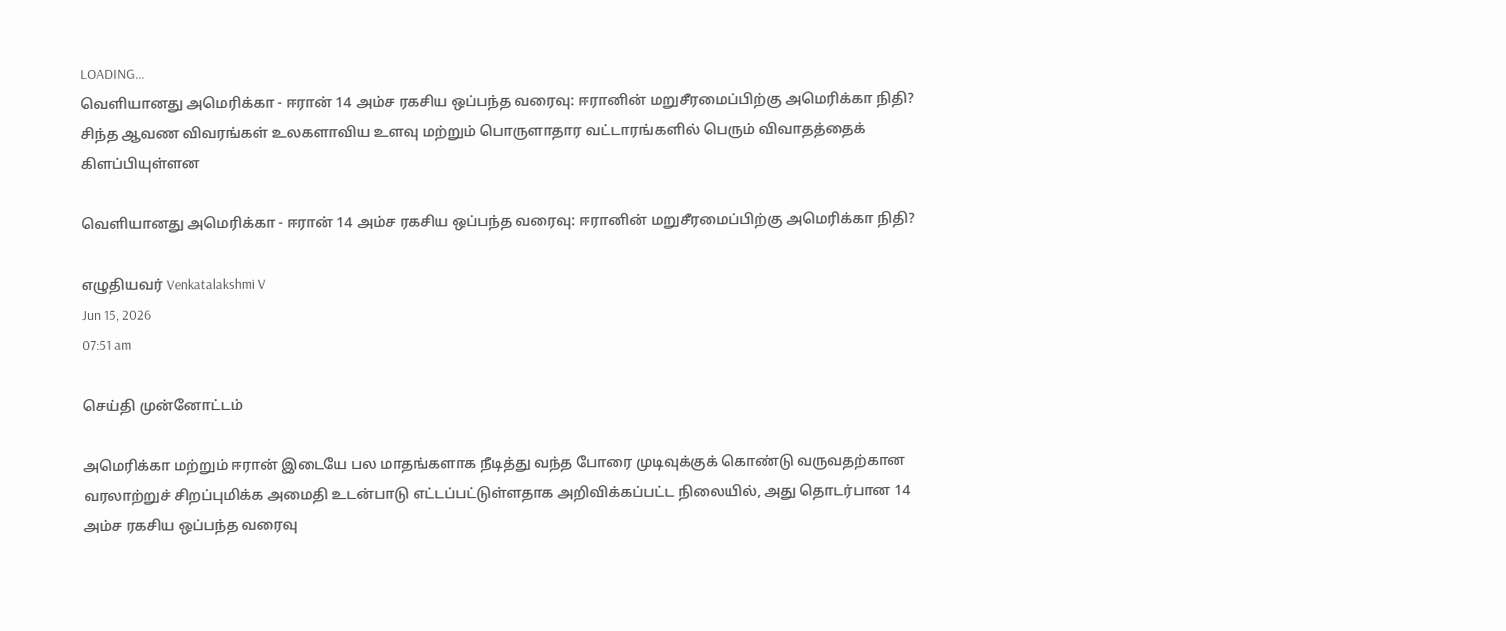LOADING...
வெளியானது அமெரிக்கா - ஈரான் 14 அம்ச ரகசிய ஒப்பந்த வரைவு: ஈரானின் மறுசீரமைப்பிற்கு அமெரிக்கா நிதி?
சிந்த ஆவண விவரங்கள் உலகளாவிய உளவு மற்றும் பொருளாதார வட்டாரங்களில் பெரும் விவாதத்தைக் கிளப்பியுள்ளன

வெளியானது அமெரிக்கா - ஈரான் 14 அம்ச ரகசிய ஒப்பந்த வரைவு: ஈரானின் மறுசீரமைப்பிற்கு அமெரிக்கா நிதி?

எழுதியவர் Venkatalakshmi V
Jun 15, 2026
07:51 am

செய்தி முன்னோட்டம்

அமெரிக்கா மற்றும் ஈரான் இடையே பல மாதங்களாக நீடித்து வந்த போரை முடிவுக்குக் கொண்டு வருவதற்கான வரலாற்றுச் சிறப்புமிக்க அமைதி உடன்பாடு எட்டப்பட்டுள்ளதாக அறிவிக்கப்பட்ட நிலையில், அது தொடர்பான 14 அம்ச ரகசிய ஒப்பந்த வரைவு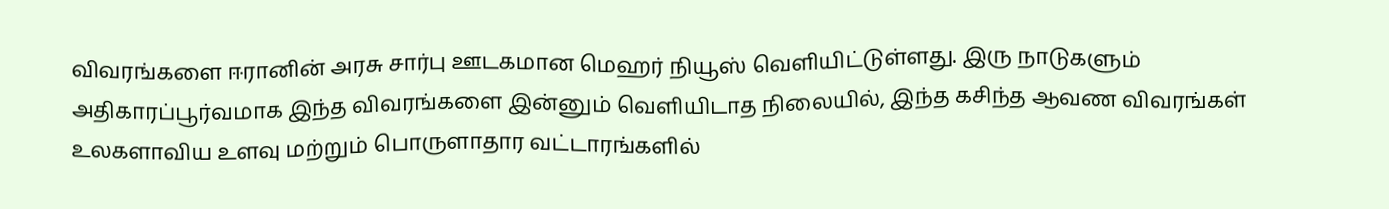விவரங்களை ஈரானின் அரசு சார்பு ஊடகமான மெஹர் நியூஸ் வெளியிட்டுள்ளது. இரு நாடுகளும் அதிகாரப்பூர்வமாக இந்த விவரங்களை இன்னும் வெளியிடாத நிலையில், இந்த கசிந்த ஆவண விவரங்கள் உலகளாவிய உளவு மற்றும் பொருளாதார வட்டாரங்களில்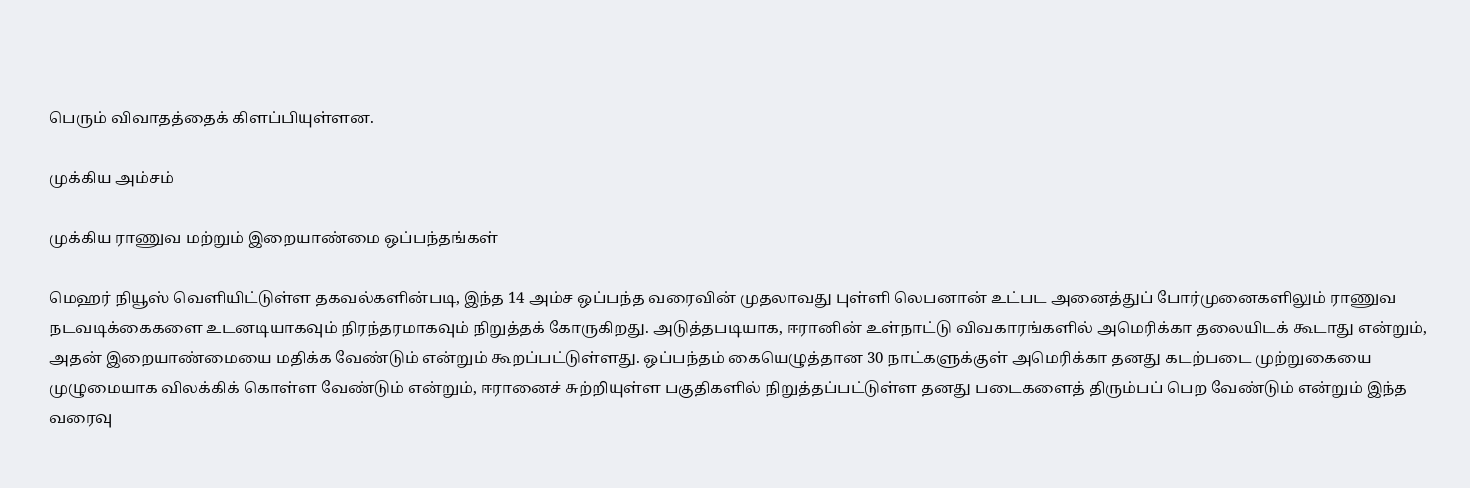பெரும் விவாதத்தைக் கிளப்பியுள்ளன.

முக்கிய அம்சம்

முக்கிய ராணுவ மற்றும் இறையாண்மை ஒப்பந்தங்கள்

மெஹர் நியூஸ் வெளியிட்டுள்ள தகவல்களின்படி, இந்த 14 அம்ச ஒப்பந்த வரைவின் முதலாவது புள்ளி லெபனான் உட்பட அனைத்துப் போர்முனைகளிலும் ராணுவ நடவடிக்கைகளை உடனடியாகவும் நிரந்தரமாகவும் நிறுத்தக் கோருகிறது. அடுத்தபடியாக, ஈரானின் உள்நாட்டு விவகாரங்களில் அமெரிக்கா தலையிடக் கூடாது என்றும், அதன் இறையாண்மையை மதிக்க வேண்டும் என்றும் கூறப்பட்டுள்ளது. ஒப்பந்தம் கையெழுத்தான 30 நாட்களுக்குள் அமெரிக்கா தனது கடற்படை முற்றுகையை முழுமையாக விலக்கிக் கொள்ள வேண்டும் என்றும், ஈரானைச் சுற்றியுள்ள பகுதிகளில் நிறுத்தப்பட்டுள்ள தனது படைகளைத் திரும்பப் பெற வேண்டும் என்றும் இந்த வரைவு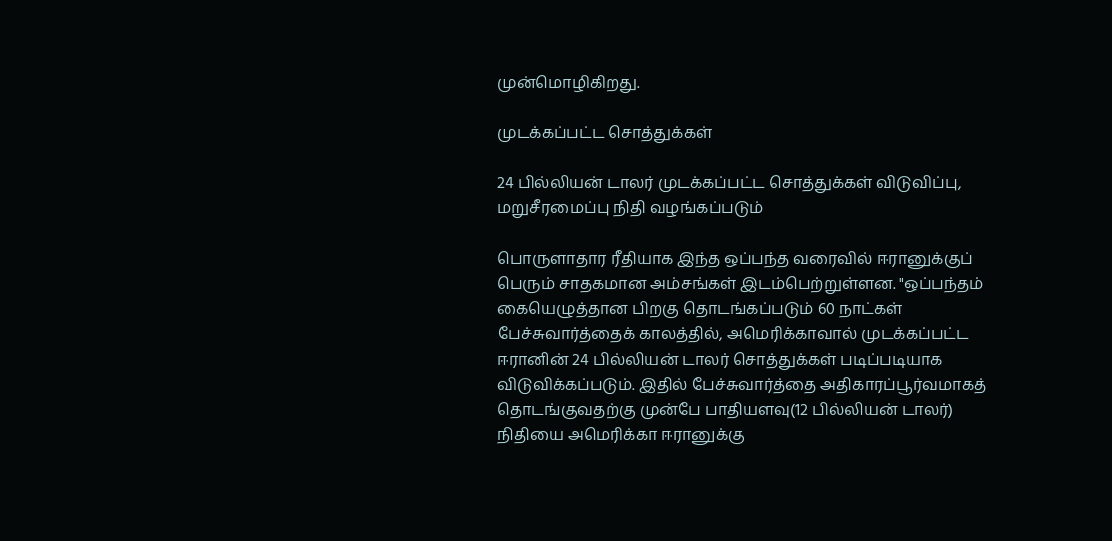முன்மொழிகிறது.

முடக்கப்பட்ட சொத்துக்கள்

24 பில்லியன் டாலர் முடக்கப்பட்ட சொத்துக்கள் விடுவிப்பு, மறுசீரமைப்பு நிதி வழங்கப்படும்

பொருளாதார ரீதியாக இந்த ஒப்பந்த வரைவில் ஈரானுக்குப் பெரும் சாதகமான அம்சங்கள் இடம்பெற்றுள்ளன. "ஒப்பந்தம் கையெழுத்தான பிறகு தொடங்கப்படும் 60 நாட்கள் பேச்சுவார்த்தைக் காலத்தில், அமெரிக்காவால் முடக்கப்பட்ட ஈரானின் 24 பில்லியன் டாலர் சொத்துக்கள் படிப்படியாக விடுவிக்கப்படும். இதில் பேச்சுவார்த்தை அதிகாரப்பூர்வமாகத் தொடங்குவதற்கு முன்பே பாதியளவு(12 பில்லியன் டாலர்) நிதியை அமெரிக்கா ஈரானுக்கு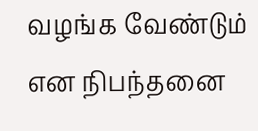வழங்க வேண்டும் என நிபந்தனை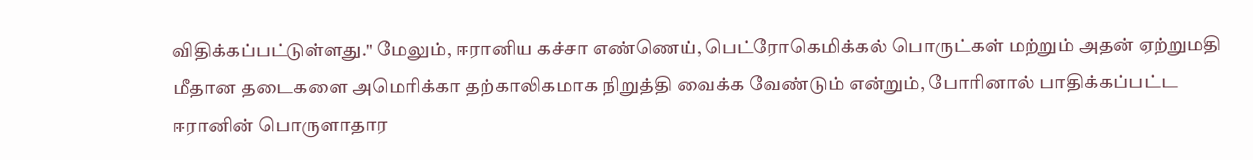விதிக்கப்பட்டுள்ளது." மேலும், ஈரானிய கச்சா எண்ணெய், பெட்ரோகெமிக்கல் பொருட்கள் மற்றும் அதன் ஏற்றுமதி மீதான தடைகளை அமெரிக்கா தற்காலிகமாக நிறுத்தி வைக்க வேண்டும் என்றும், போரினால் பாதிக்கப்பட்ட ஈரானின் பொருளாதார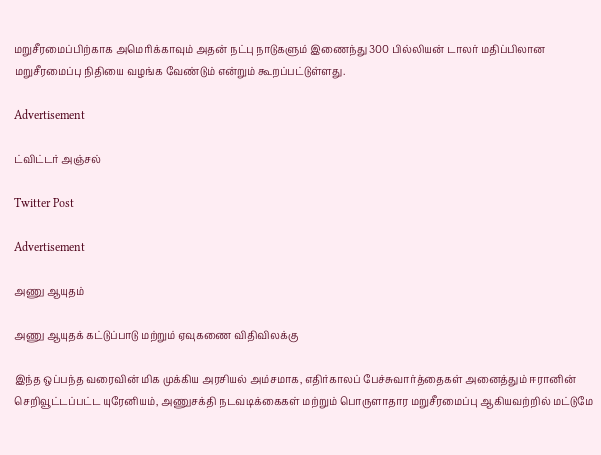மறுசீரமைப்பிற்காக அமெரிக்காவும் அதன் நட்பு நாடுகளும் இணைந்து 300 பில்லியன் டாலர் மதிப்பிலான மறுசீரமைப்பு நிதியை வழங்க வேண்டும் என்றும் கூறப்பட்டுள்ளது.

Advertisement

ட்விட்டர் அஞ்சல்

Twitter Post

Advertisement

அணு ஆயுதம்

அணு ஆயுதக் கட்டுப்பாடு மற்றும் ஏவுகணை விதிவிலக்கு

இந்த ஒப்பந்த வரைவின் மிக முக்கிய அரசியல் அம்சமாக, எதிர்காலப் பேச்சுவார்த்தைகள் அனைத்தும் ஈரானின் செறிவூட்டப்பட்ட யுரேனியம், அணுசக்தி நடவடிக்கைகள் மற்றும் பொருளாதார மறுசீரமைப்பு ஆகியவற்றில் மட்டுமே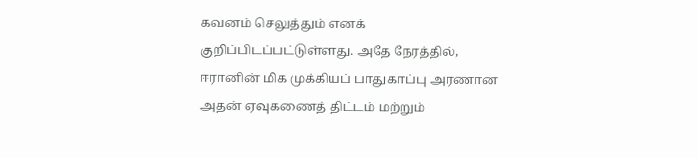கவனம் செலுத்தும் எனக் குறிப்பிடப்பட்டுள்ளது. அதே நேரத்தில், ஈரானின் மிக முக்கியப் பாதுகாப்பு அரணான அதன் ஏவுகணைத் திட்டம் மற்றும்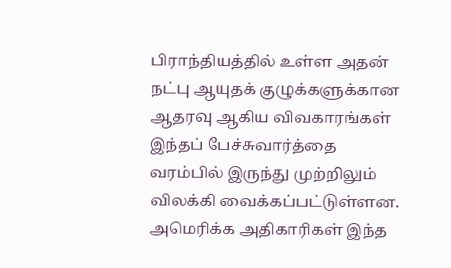பிராந்தியத்தில் உள்ள அதன் நட்பு ஆயுதக் குழுக்களுக்கான ஆதரவு ஆகிய விவகாரங்கள் இந்தப் பேச்சுவார்த்தை வரம்பில் இருந்து முற்றிலும் விலக்கி வைக்கப்பட்டுள்ளன. அமெரிக்க அதிகாரிகள் இந்த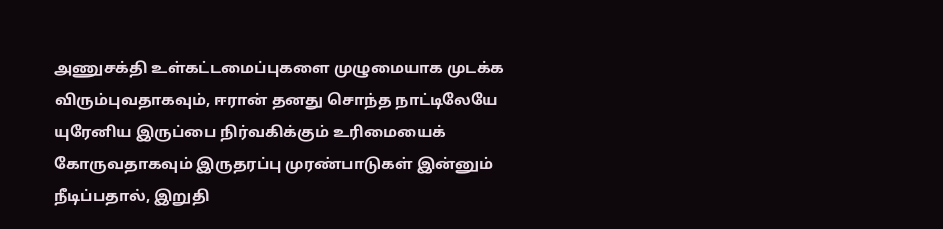அணுசக்தி உள்கட்டமைப்புகளை முழுமையாக முடக்க விரும்புவதாகவும், ஈரான் தனது சொந்த நாட்டிலேயே யுரேனிய இருப்பை நிர்வகிக்கும் உரிமையைக் கோருவதாகவும் இருதரப்பு முரண்பாடுகள் இன்னும் நீடிப்பதால், இறுதி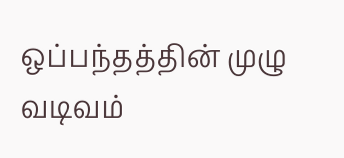ஒப்பந்தத்தின் முழு வடிவம்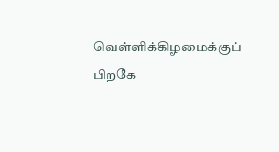வெள்ளிக்கிழமைக்குப் பிறகே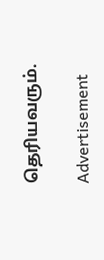தெரியவரும்.

Advertisement